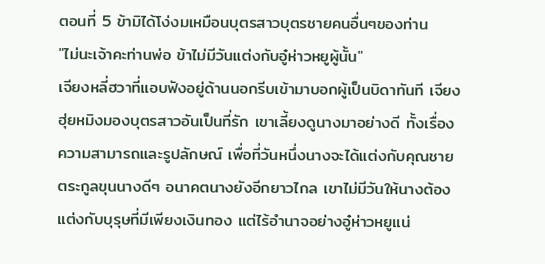ตอนที่ 5 ข้ามิได้โง่งมเหมือนบุตรสาวบุตรชายคนอื่นๆของท่าน
"ไม่นะเจ้าคะท่านพ่อ ข้าไม่มีวันแต่งกับอู๋ห่าวหยูผู้นั้น"
เจียงหลี่ฮวาที่แอบฟังอยู่ด้านนอกรีบเข้ามาบอกผู้เป็นบิดาทันที เจียงฮุ่ยหมิงมองบุตรสาวอันเป็นที่รัก เขาเลี้ยงดูนางมาอย่างดี ทั้งเรื่องความสามารถและรูปลักษณ์ เพื่อที่วันหนึ่งนางจะได้แต่งกับคุณชายตระกูลขุนนางดีๆ อนาคตนางยังอีกยาวไกล เขาไม่มีวันให้นางต้องแต่งกับบุรุษที่มีเพียงเงินทอง แต่ไร้อำนาจอย่างอู๋ห่าวหยูแน่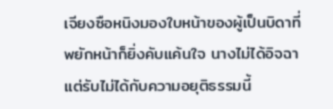เจียงซือหนิงมองใบหน้าของผู้เป็นบิดาที่พยักหน้าก็ยิ่งคับแค้นใจ นางไม่ได้อิจฉาแต่รับไม่ได้กับความอยุติธรรมนี้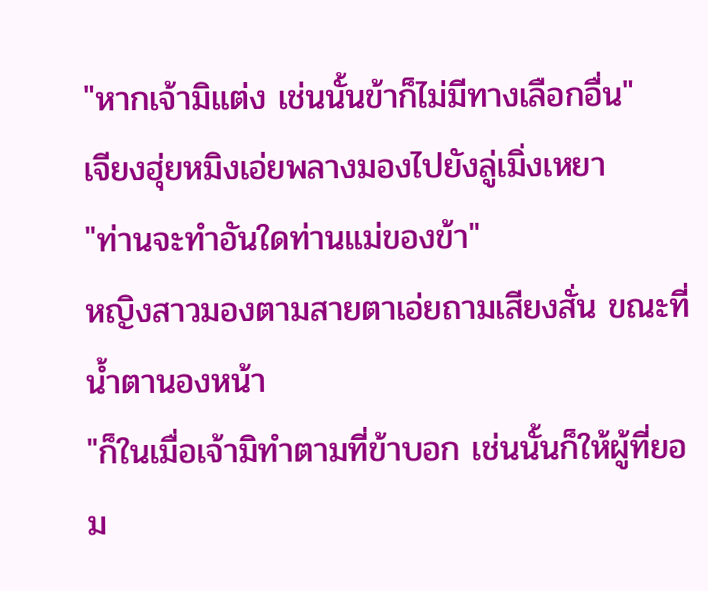"หากเจ้ามิแต่ง เช่นนั้นข้าก็ไม่มีทางเลือกอื่น"
เจียงฮุ่ยหมิงเอ่ยพลางมองไปยังลู่เมิ่งเหยา
"ท่านจะทำอันใดท่านแม่ของข้า"
หญิงสาวมองตามสายตาเอ่ยถามเสียงสั่น ขณะที่น้ำตานองหน้า
"ก็ในเมื่อเจ้ามิทำตามที่ข้าบอก เช่นนั้นก็ให้ผู้ที่ยอม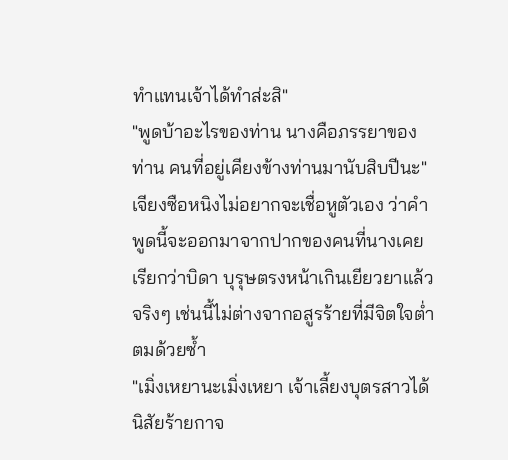ทำแทนเจ้าได้ทำส่ะสิ"
"พูดบ้าอะไรของท่าน นางคือภรรยาของท่าน คนที่อยู่เคียงข้างท่านมานับสิบปีนะ"
เจียงซือหนิงไม่อยากจะเชื่อหูตัวเอง ว่าคำพูดนี้จะออกมาจากปากของคนที่นางเคยเรียกว่าบิดา บุรุษตรงหน้าเกินเยียวยาแล้วจริงๆ เช่นนี้ไม่ต่างจากอสูรร้ายที่มีจิตใจต่ำตมด้วยซ้ำ
"เมิ่งเหยานะเมิ่งเหยา เจ้าเลี้ยงบุตรสาวได้นิสัยร้ายกาจ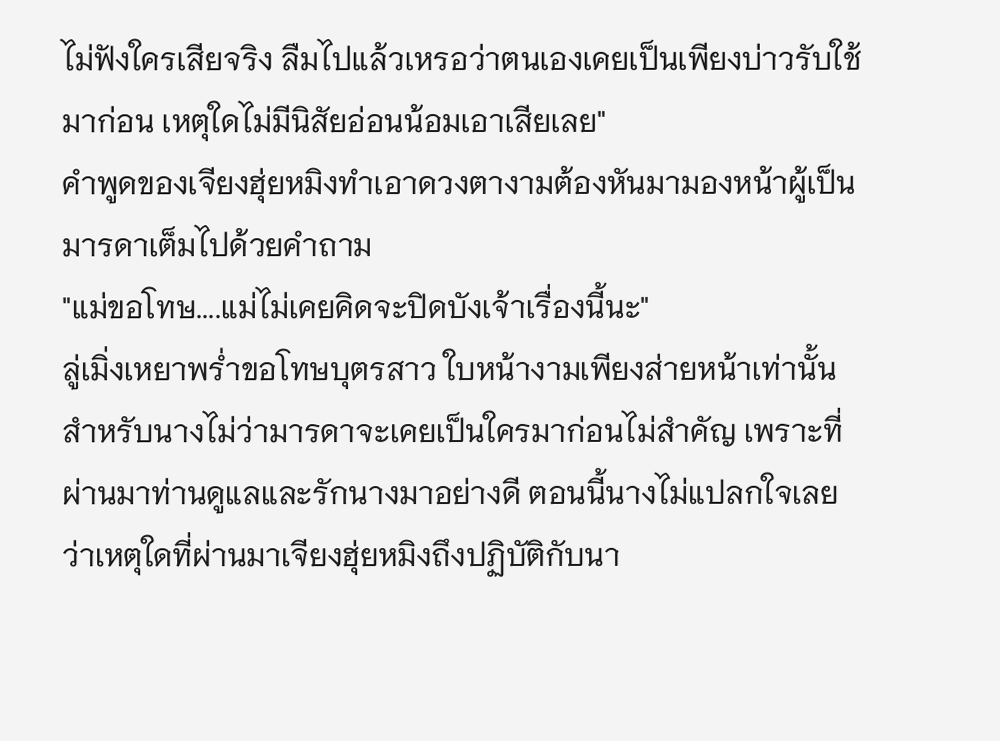ไม่ฟังใครเสียจริง ลืมไปแล้วเหรอว่าตนเองเคยเป็นเพียงบ่าวรับใช้มาก่อน เหตุใดไม่มีนิสัยอ่อนน้อมเอาเสียเลย"
คำพูดของเจียงฮุ่ยหมิงทำเอาดวงตางามต้องหันมามองหน้าผู้เป็นมารดาเต็มไปด้วยคำถาม
"แม่ขอโทษ....แม่ไม่เคยคิดจะปิดบังเจ้าเรื่องนี้นะ"
ลู่เมิ่งเหยาพร่ำขอโทษบุตรสาว ใบหน้างามเพียงส่ายหน้าเท่านั้น สำหรับนางไม่ว่ามารดาจะเคยเป็นใครมาก่อนไม่สำคัญ เพราะที่ผ่านมาท่านดูแลและรักนางมาอย่างดี ตอนนี้นางไม่แปลกใจเลยว่าเหตุใดที่ผ่านมาเจียงฮุ่ยหมิงถึงปฏิบัติกับนา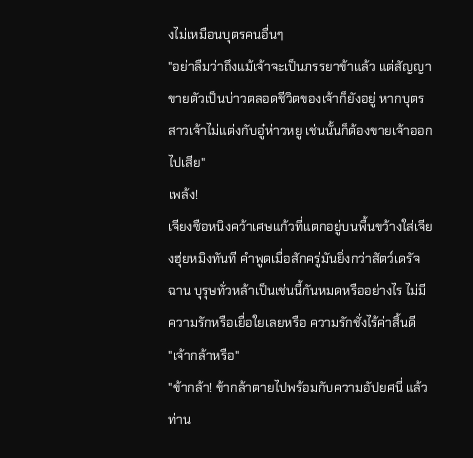งไม่เหมือนบุตรคนอื่นๆ
"อย่าลืมว่าถึงแม้เจ้าจะเป็นภรรยาข้าแล้ว แต่สัญญาขายตัวเป็นบ่าวตลอดชีวิตของเจ้าก็ยังอยู่ หากบุตรสาวเจ้าไม่แต่งกับอู๋ห่าวหยู เช่นนั้นก็ต้องขายเจ้าออกไปเสีย"
เพล้ง!
เจียงซือหนิงคว้าเศษแก้วที่แตกอยู่บนพื้นขว้างใส่เจียงฮุ่ยหมิงทันที คำพูดเมื่อสักครู่มันยิ่งกว่าสัตว์เดรัจฉาน บุรุษทั่วหล้าเป็นเช่นนี้กันหมดหรืออย่างไร ไม่มีความรักหรือเยื่อใยเลยหรือ ความรักชั่งไร้ค่าสิ้นดี
"เจ้ากล้าหรือ"
"ข้ากล้า! ข้ากล้าตายไปพร้อมกับความอัปยศนี่ แล้วท่าน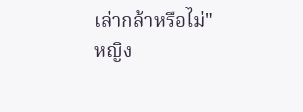เล่ากล้าหรือไม่"
หญิง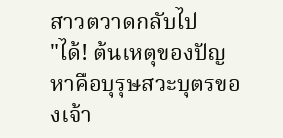สาวตวาดกลับไป
"ได้! ต้นเหตุของปัญหาคือบุรุษสวะบุตรของเจ้า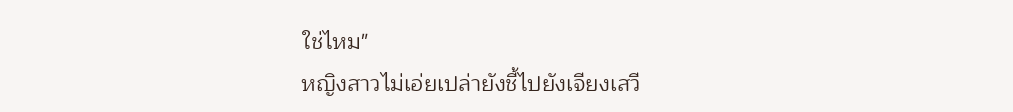ใช่ไหม"
หญิงสาวไม่เอ่ยเปล่ายังชี้ไปยังเจียงเสวี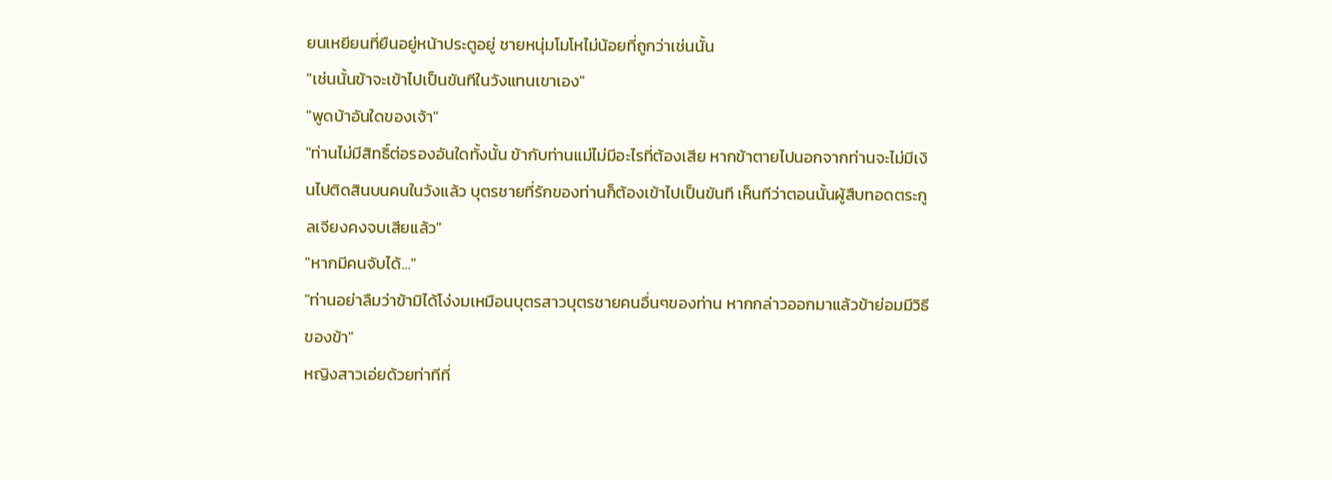ยนเหยียนที่ยืนอยู่หน้าประตูอยู่ ชายหนุ่มโมโหไม่น้อยที่ถูกว่าเช่นนั้น
"เช่นนั้นข้าจะเข้าไปเป็นขันทีในวังแทนเขาเอง"
"พูดบ้าอันใดของเจ้า"
"ท่านไม่มีสิทธิ์ต่อรองอันใดทั้งนั้น ข้ากับท่านแม่ไม่มีอะไรที่ต้องเสีย หากข้าตายไปนอกจากท่านจะไม่มีเงินไปติดสินบนคนในวังแล้ว บุตรชายที่รักของท่านก็ต้องเข้าไปเป็นขันที เห็นทีว่าตอนนั้นผู้สืบทอดตระกูลเจียงคงจบเสียแล้ว"
"หากมีคนจับได้..."
"ท่านอย่าลืมว่าข้ามิได้โง่งมเหมือนบุตรสาวบุตรชายคนอื่นๆของท่าน หากกล่าวออกมาแล้วข้าย่อมมีวิธีของข้า"
หญิงสาวเอ่ยด้วยท่าทีที่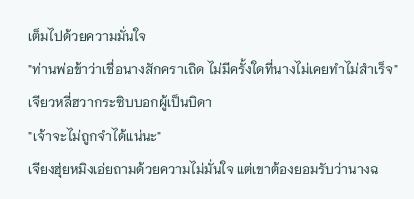เต็มไปด้วยความมั่นใจ
"ท่านพ่อข้าว่าเชื่อนางสักคราเถิด ไม่มีครั้งใดที่นางไม่เคยทำไม่สำเร็จ"
เจียวหลี่ฮวากระซิบบอกผู้เป็นบิดา
"เจ้าจะไม่ถูกจำได้แน่นะ"
เจียงฮุ่ยหมิงเอ่ยถามด้วยความไม่มั่นใจ แต่เขาต้องยอมรับว่านางฉ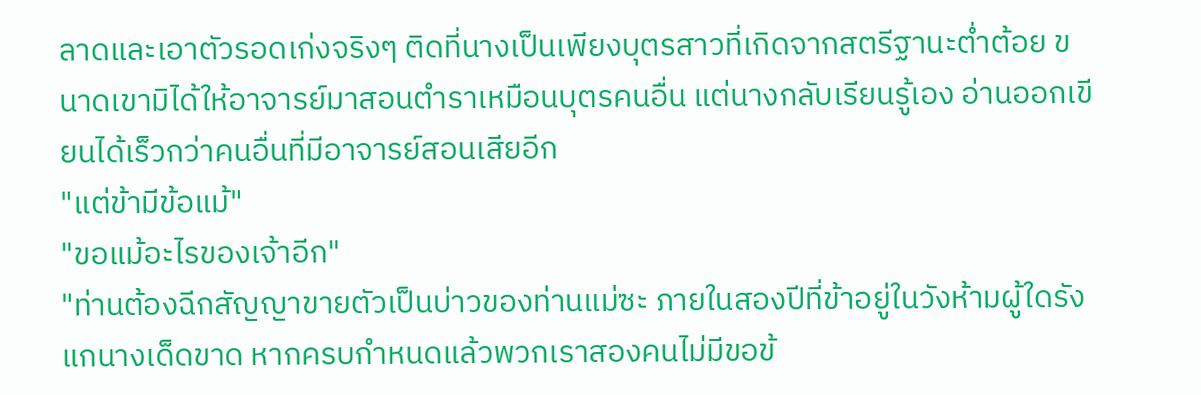ลาดและเอาตัวรอดเก่งจริงๆ ติดที่นางเป็นเพียงบุตรสาวที่เกิดจากสตรีฐานะต่ำต้อย ขนาดเขามิได้ให้อาจารย์มาสอนตำราเหมือนบุตรคนอื่น แต่นางกลับเรียนรู้เอง อ่านออกเขียนได้เร็วกว่าคนอื่นที่มีอาจารย์สอนเสียอีก
"แต่ข้ามีข้อแม้"
"ขอแม้อะไรของเจ้าอีก"
"ท่านต้องฉีกสัญญาขายตัวเป็นบ่าวของท่านแม่ซะ ภายในสองปีที่ข้าอยู่ในวังห้ามผู้ใดรังแกนางเด็ดขาด หากครบกำหนดแล้วพวกเราสองคนไม่มีขอข้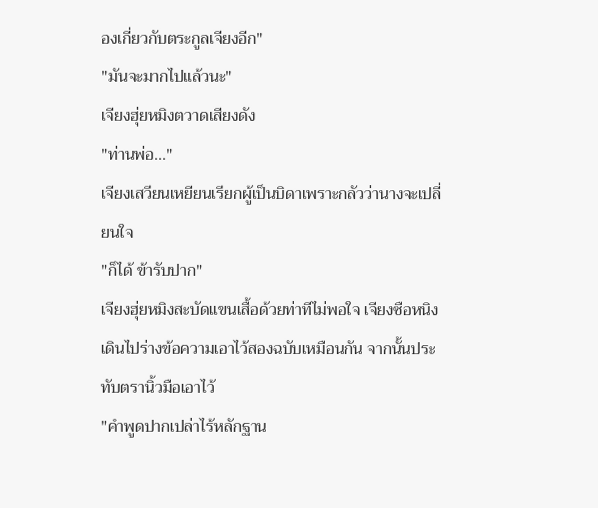องเกี่ยวกับตระกูลเจียงอีก"
"มันจะมากไปแล้วนะ"
เจียงฮุ่ยหมิงตวาดเสียงดัง
"ท่านพ่อ..."
เจียงเสวียนเหยียนเรียกผู้เป็นบิดาเพราะกลัวว่านางจะเปลี่ยนใจ
"ก็ได้ ข้ารับปาก"
เจียงฮุ่ยหมิงสะบัดแขนเสื้อด้วยท่าทีไม่พอใจ เจียงซือหนิงเดินไปร่างข้อความเอาไว้สองฉบับเหมือนกัน จากนั้นประทับตรานิ้วมือเอาไว้
"คำพูดปากเปล่าไร้หลักฐาน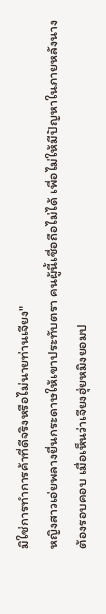มิใช่การทำการค้าที่ดีจริงหรือไม่นายท่านเจียง"
หญิงสาวเอ่ยพลางยื่นกระดาษให้เขาประทับตรา คนผู้นี้เชื่อถือไม่ได้ เพื่อไม่ให้มีปัญหาในภายหลังนางต้องรอบคอบ เมื่อเห็นว่าเจียงฮุ่ยหมิงยอมป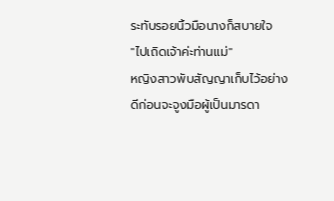ระทับรอยนิ้วมือนางก็สบายใจ
"ไปเถิดเจ้าค่ะท่านแม่"
หญิงสาวพับสัญญาเก็บไว้อย่างดีก่อนจะจูงมือผู้เป็นมารดา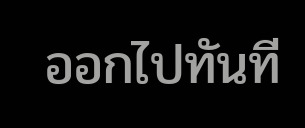ออกไปทันที